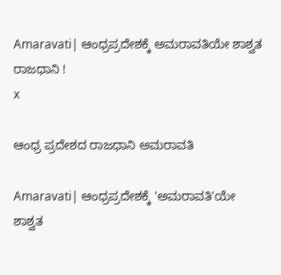Amaravati| ಆಂಧ್ರಪ್ರದೇಶಕ್ಕೆ ಅಮರಾವತಿಯೇ ಶಾಶ್ವತ ರಾಜಧಾನಿ !
x

ಆಂಧ್ರ ಪ್ರದೇಶದ ರಾಜಧಾನಿ ಅಮರಾವತಿ

Amaravati| ಆಂಧ್ರಪ್ರದೇಶಕ್ಕೆ 'ಅಮರಾವತಿ'ಯೇ ಶಾಶ್ವತ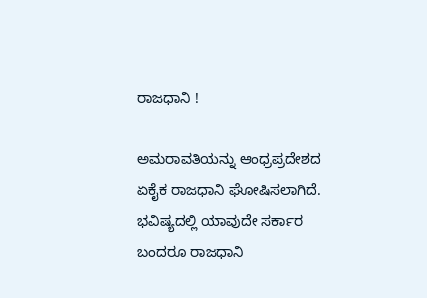ರಾಜಧಾನಿ !

ಅಮರಾವತಿಯನ್ನು ಆಂಧ್ರಪ್ರದೇಶದ ಏಕೈಕ ರಾಜಧಾನಿ ಘೋಷಿಸಲಾಗಿದೆ. ಭವಿಷ್ಯದಲ್ಲಿ ಯಾವುದೇ ಸರ್ಕಾರ ಬಂದರೂ ರಾಜಧಾನಿ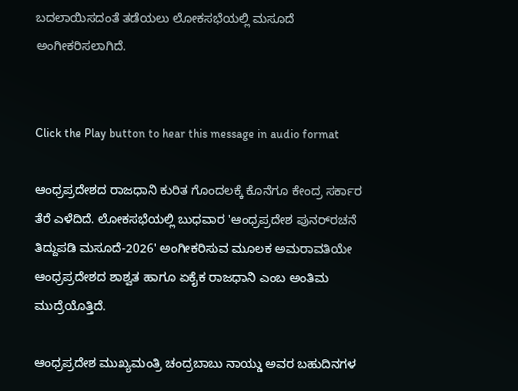ಬದಲಾಯಿಸದಂತೆ ತಡೆಯಲು ಲೋಕಸಭೆಯಲ್ಲಿ ಮಸೂದೆ ಅಂಗೀಕರಿಸಲಾಗಿದೆ.


Click the Play button to hear this message in audio format

ಆಂಧ್ರಪ್ರದೇಶದ ರಾಜಧಾನಿ ಕುರಿತ ಗೊಂದಲಕ್ಕೆ ಕೊನೆಗೂ ಕೇಂದ್ರ ಸರ್ಕಾರ ತೆರೆ ಎಳೆದಿದೆ. ಲೋಕಸಭೆಯಲ್ಲಿ ಬುಧವಾರ 'ಆಂಧ್ರಪ್ರದೇಶ ಪುನರ್‌ರಚನೆ ತಿದ್ದುಪಡಿ ಮಸೂದೆ-2026' ಅಂಗೀಕರಿಸುವ ಮೂಲಕ ಅಮರಾವತಿಯೇ ಆಂಧ್ರಪ್ರದೇಶದ ಶಾಶ್ವತ ಹಾಗೂ ಏಕೈಕ ರಾಜಧಾನಿ ಎಂಬ ಅಂತಿಮ ಮುದ್ರೆಯೊತ್ತಿದೆ.

ಆಂಧ್ರಪ್ರದೇಶ ಮುಖ್ಯಮಂತ್ರಿ ಚಂದ್ರಬಾಬು ನಾಯ್ಡು ಅವರ ಬಹುದಿನಗಳ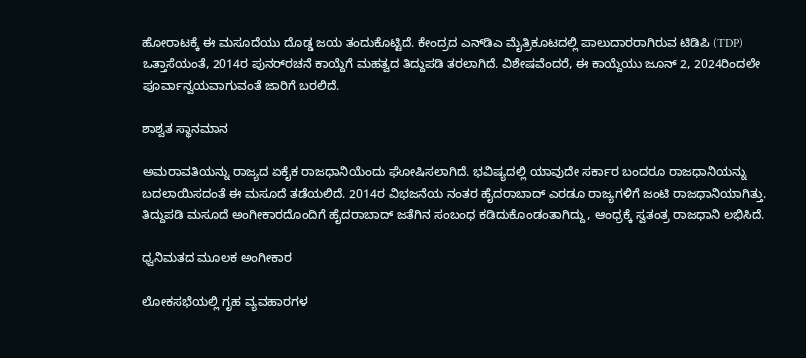ಹೋರಾಟಕ್ಕೆ ಈ ಮಸೂದೆಯು ದೊಡ್ಡ ಜಯ ತಂದುಕೊಟ್ಟಿದೆ. ಕೇಂದ್ರದ ಎನ್‌ಡಿಎ ಮೈತ್ರಿಕೂಟದಲ್ಲಿ ಪಾಲುದಾರರಾಗಿರುವ ಟಿಡಿಪಿ (TDP) ಒತ್ತಾಸೆಯಂತೆ, 2014ರ ಪುನರ್‌ರಚನೆ ಕಾಯ್ದೆಗೆ ಮಹತ್ವದ ತಿದ್ದುಪಡಿ ತರಲಾಗಿದೆ. ವಿಶೇಷವೆಂದರೆ, ಈ ಕಾಯ್ದೆಯು ಜೂನ್ 2, 2024ರಿಂದಲೇ ಪೂರ್ವಾನ್ವಯವಾಗುವಂತೆ ಜಾರಿಗೆ ಬರಲಿದೆ.

ಶಾಶ್ವತ ಸ್ಥಾನಮಾನ

ಅಮರಾವತಿಯನ್ನು ರಾಜ್ಯದ ಏಕೈಕ ರಾಜಧಾನಿಯೆಂದು ಘೋಷಿಸಲಾಗಿದೆ. ಭವಿಷ್ಯದಲ್ಲಿ ಯಾವುದೇ ಸರ್ಕಾರ ಬಂದರೂ ರಾಜಧಾನಿಯನ್ನು ಬದಲಾಯಿಸದಂತೆ ಈ ಮಸೂದೆ ತಡೆಯಲಿದೆ. 2014ರ ವಿಭಜನೆಯ ನಂತರ ಹೈದರಾಬಾದ್ ಎರಡೂ ರಾಜ್ಯಗಳಿಗೆ ಜಂಟಿ ರಾಜಧಾನಿಯಾಗಿತ್ತು. ತಿದ್ದುಪಡಿ ಮಸೂದೆ ಅಂಗೀಕಾರದೊಂದಿಗೆ ಹೈದರಾಬಾದ್‌ ಜತೆಗಿನ ಸಂಬಂಧ ಕಡಿದುಕೊಂಡಂತಾಗಿದ್ದು, ಆಂಧ್ರಕ್ಕೆ ಸ್ವತಂತ್ರ ರಾಜಧಾನಿ ಲಭಿಸಿದೆ.

ಧ್ವನಿಮತದ ಮೂಲಕ ಅಂಗೀಕಾರ

ಲೋಕಸಭೆಯಲ್ಲಿ ಗೃಹ ವ್ಯವಹಾರಗಳ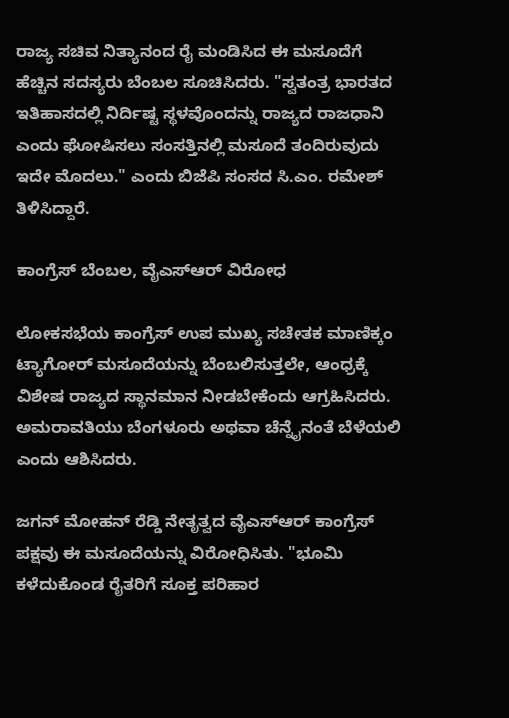ರಾಜ್ಯ ಸಚಿವ ನಿತ್ಯಾನಂದ ರೈ ಮಂಡಿಸಿದ ಈ ಮಸೂದೆಗೆ ಹೆಚ್ಚಿನ ಸದಸ್ಯರು ಬೆಂಬಲ ಸೂಚಿಸಿದರು. "ಸ್ವತಂತ್ರ ಭಾರತದ ಇತಿಹಾಸದಲ್ಲಿ ನಿರ್ದಿಷ್ಟ ಸ್ಥಳವೊಂದನ್ನು ರಾಜ್ಯದ ರಾಜಧಾನಿ ಎಂದು ಘೋಷಿಸಲು ಸಂಸತ್ತಿನಲ್ಲಿ ಮಸೂದೆ ತಂದಿರುವುದು ಇದೇ ಮೊದಲು." ಎಂದು ಬಿಜೆಪಿ ಸಂಸದ ಸಿ.ಎಂ. ರಮೇಶ್ ತಿಳಿಸಿದ್ದಾರೆ.

ಕಾಂಗ್ರೆಸ್ ಬೆಂಬಲ, ವೈಎಸ್‌ಆರ್‌ ವಿರೋಧ

ಲೋಕಸಭೆಯ ಕಾಂಗ್ರೆಸ್ ಉಪ ಮುಖ್ಯ ಸಚೇತಕ ಮಾಣಿಕ್ಕಂ ಟ್ಯಾಗೋರ್ ಮಸೂದೆಯನ್ನು ಬೆಂಬಲಿಸುತ್ತಲೇ, ಆಂಧ್ರಕ್ಕೆ ವಿಶೇಷ ರಾಜ್ಯದ ಸ್ಥಾನಮಾನ ನೀಡಬೇಕೆಂದು ಆಗ್ರಹಿಸಿದರು. ಅಮರಾವತಿಯು ಬೆಂಗಳೂರು ಅಥವಾ ಚೆನ್ನೈನಂತೆ ಬೆಳೆಯಲಿ ಎಂದು ಆಶಿಸಿದರು.

ಜಗನ್ ಮೋಹನ್ ರೆಡ್ಡಿ ನೇತೃತ್ವದ ವೈಎಸ್‌ಆರ್ ಕಾಂಗ್ರೆಸ್ ಪಕ್ಷವು ಈ ಮಸೂದೆಯನ್ನು ವಿರೋಧಿಸಿತು. "ಭೂಮಿ ಕಳೆದುಕೊಂಡ ರೈತರಿಗೆ ಸೂಕ್ತ ಪರಿಹಾರ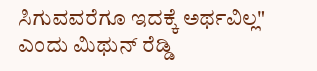ಸಿಗುವವರೆಗೂ ಇದಕ್ಕೆ ಅರ್ಥವಿಲ್ಲ" ಎಂದು ಮಿಥುನ್ ರೆಡ್ಡಿ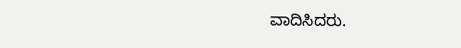ವಾದಿಸಿದರು.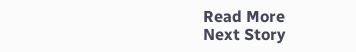Read More
Next Story